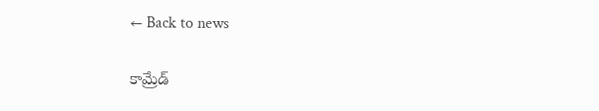← Back to news

కామ్రేడ్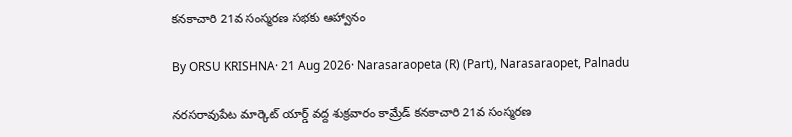కనకాచారి 21వ సంస్మరణ సభకు ఆహ్వానం

By ORSU KRISHNA· 21 Aug 2026· Narasaraopeta (R) (Part), Narasaraopet, Palnadu

నరసరావుపేట మార్కెట్ యార్డ్ వద్ద శుక్రవారం కామ్రేడ్ కనకాచారి 21వ సంస్మరణ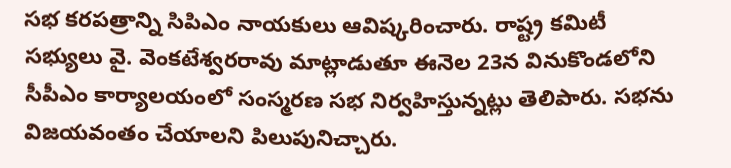సభ కరపత్రాన్ని సిపిఎం నాయకులు ఆవిష్కరించారు. రాష్ట్ర కమిటీ సభ్యులు వై. వెంకటేశ్వరరావు మాట్లాడుతూ ఈనెల 23న వినుకొండలోని సీపీఎం కార్యాలయంలో సంస్మరణ సభ నిర్వహిస్తున్నట్లు తెలిపారు. సభను విజయవంతం చేయాలని పిలుపునిచ్చారు.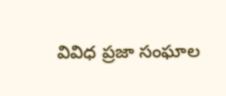వివిధ ప్రజా సంఘాల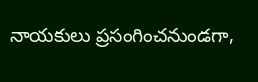నాయకులు ప్రసంగించనుండగా,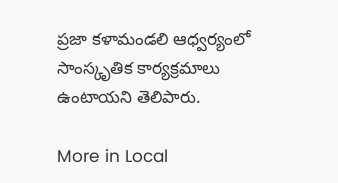ప్రజా కళామండలి ఆధ్వర్యంలో సాంస్కృతిక కార్యక్రమాలు ఉంటాయని తెలిపారు.

More in Local